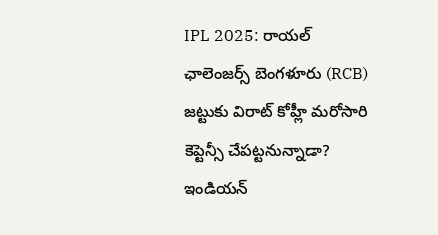IPL 2025: రాయల్ ఛాలెంజర్స్ బెంగళూరు (RCB) జట్టుకు విరాట్ కోహ్లీ మరోసారి కెప్టెన్సీ చేపట్టనున్నాడా? ఇండియన్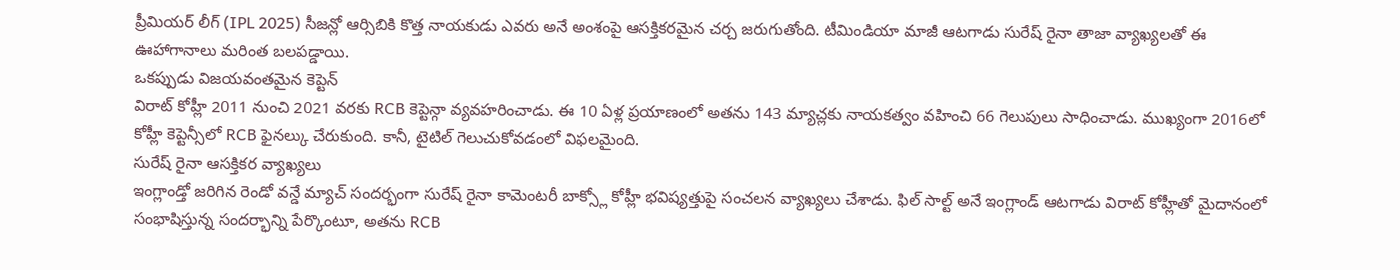ప్రీమియర్ లీగ్ (IPL 2025) సీజన్లో ఆర్సిబికి కొత్త నాయకుడు ఎవరు అనే అంశంపై ఆసక్తికరమైన చర్చ జరుగుతోంది. టీమిండియా మాజీ ఆటగాడు సురేష్ రైనా తాజా వ్యాఖ్యలతో ఈ ఊహాగానాలు మరింత బలపడ్డాయి.
ఒకప్పుడు విజయవంతమైన కెప్టెన్
విరాట్ కోహ్లీ 2011 నుంచి 2021 వరకు RCB కెప్టెన్గా వ్యవహరించాడు. ఈ 10 ఏళ్ల ప్రయాణంలో అతను 143 మ్యాచ్లకు నాయకత్వం వహించి 66 గెలుపులు సాధించాడు. ముఖ్యంగా 2016లో కోహ్లీ కెప్టెన్సీలో RCB ఫైనల్కు చేరుకుంది. కానీ, టైటిల్ గెలుచుకోవడంలో విఫలమైంది.
సురేష్ రైనా ఆసక్తికర వ్యాఖ్యలు
ఇంగ్లాండ్తో జరిగిన రెండో వన్డే మ్యాచ్ సందర్భంగా సురేష్ రైనా కామెంటరీ బాక్స్లో కోహ్లీ భవిష్యత్తుపై సంచలన వ్యాఖ్యలు చేశాడు. ఫిల్ సాల్ట్ అనే ఇంగ్లాండ్ ఆటగాడు విరాట్ కోహ్లీతో మైదానంలో సంభాషిస్తున్న సందర్భాన్ని పేర్కొంటూ, అతను RCB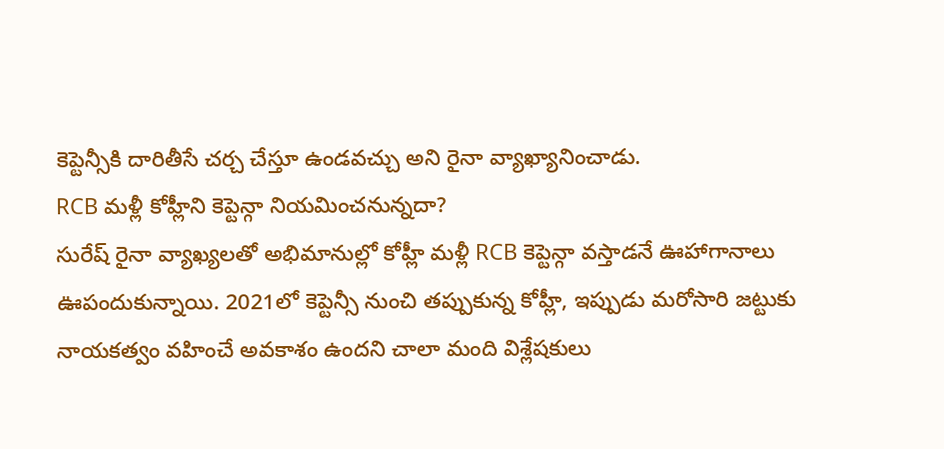కెప్టెన్సీకి దారితీసే చర్చ చేస్తూ ఉండవచ్చు అని రైనా వ్యాఖ్యానించాడు.
RCB మళ్లీ కోహ్లీని కెప్టెన్గా నియమించనున్నదా?
సురేష్ రైనా వ్యాఖ్యలతో అభిమానుల్లో కోహ్లీ మళ్లీ RCB కెప్టెన్గా వస్తాడనే ఊహాగానాలు ఊపందుకున్నాయి. 2021లో కెప్టెన్సీ నుంచి తప్పుకున్న కోహ్లీ, ఇప్పుడు మరోసారి జట్టుకు నాయకత్వం వహించే అవకాశం ఉందని చాలా మంది విశ్లేషకులు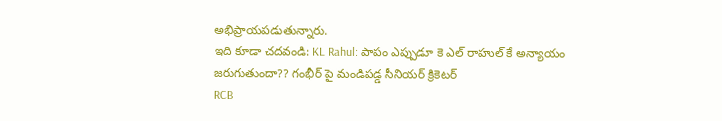అభిప్రాయపడుతున్నారు.
ఇది కూడా చదవండి: KL Rahul: పాపం ఎప్పుడూ కె ఎల్ రాహుల్ కే అన్యాయం జరుగుతుందా?? గంభీర్ పై మండిపడ్డ సీనియర్ క్రికెటర్
RCB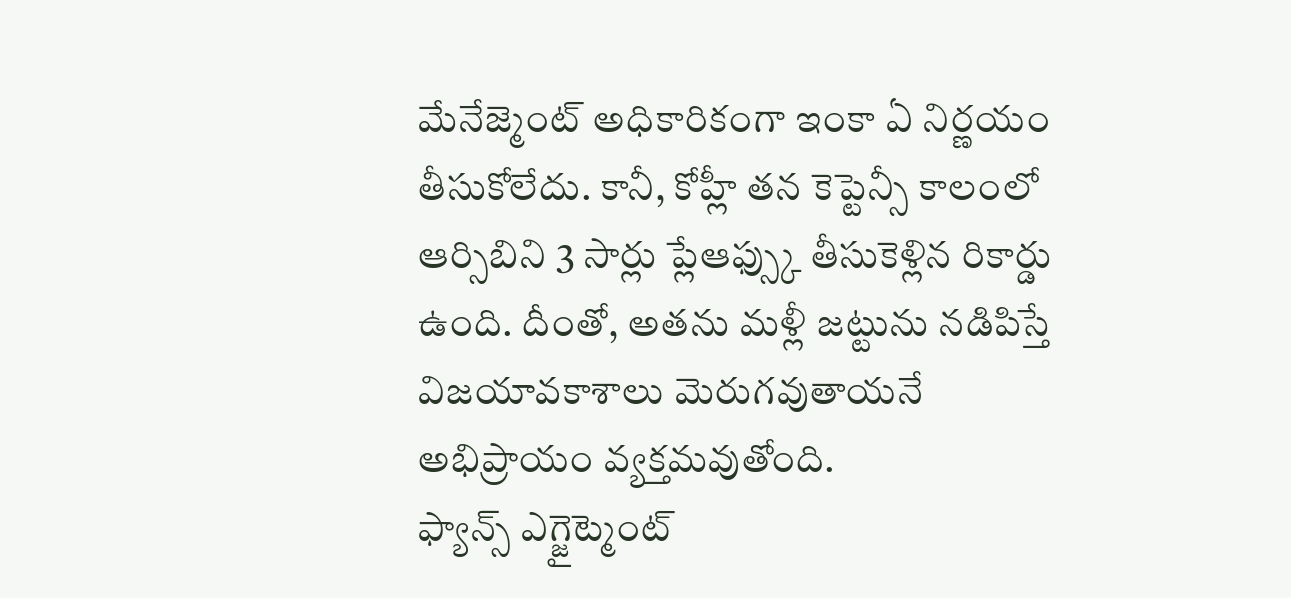మేనేజ్మెంట్ అధికారికంగా ఇంకా ఏ నిర్ణయం తీసుకోలేదు. కానీ, కోహ్లీ తన కెప్టెన్సీ కాలంలో ఆర్సిబిని 3 సార్లు ప్లేఆఫ్స్కు తీసుకెళ్లిన రికార్డు ఉంది. దీంతో, అతను మళ్లీ జట్టును నడిపిస్తే విజయావకాశాలు మెరుగవుతాయనే అభిప్రాయం వ్యక్తమవుతోంది.
ఫ్యాన్స్ ఎగ్జైట్మెంట్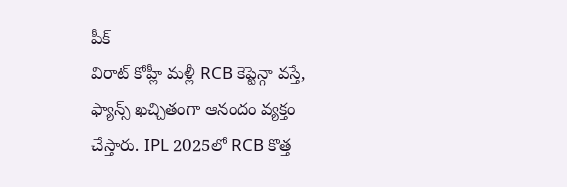పీక్
విరాట్ కోహ్లీ మళ్లీ RCB కెప్టెన్గా వస్తే, ఫ్యాన్స్ ఖచ్చితంగా ఆనందం వ్యక్తం చేస్తారు. IPL 2025లో RCB కొత్త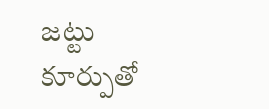జట్టు కూర్పుతో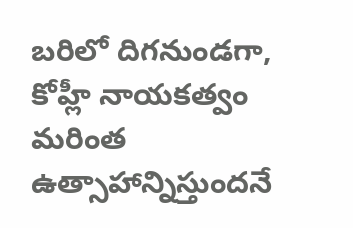బరిలో దిగనుండగా, కోహ్లీ నాయకత్వం మరింత ఉత్సాహాన్నిస్తుందనే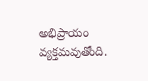అభిప్రాయం వ్యక్తమవుతోంది.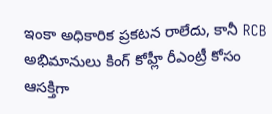ఇంకా అధికారిక ప్రకటన రాలేదు, కానీ RCB అభిమానులు కింగ్ కోహ్లీ రీఎంట్రీ కోసం ఆసక్తిగా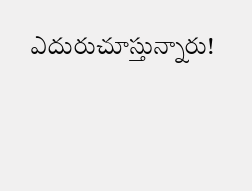ఎదురుచూస్తున్నారు!